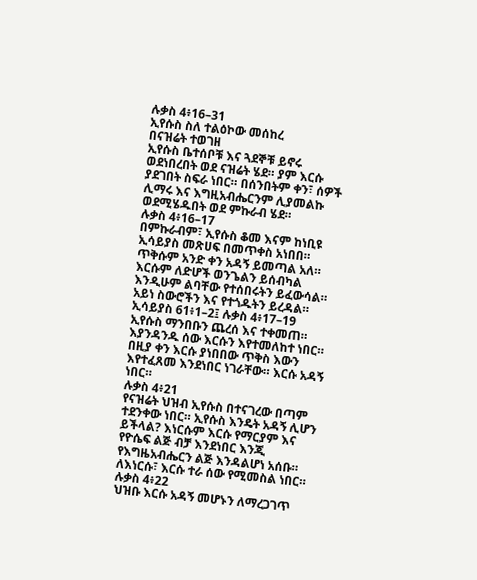ሉቃስ 4፥16–31
ኢየሱስ ስለ ተልዕኮው መሰከረ
በናዝሬት ተወገዘ
ኢየሱስ ቤተሰቦቹ እና ጓደኞቹ ይኖሩ ወደነበረበት ወደ ናዝሬት ሄደ። ያም እርሱ ያደገበት ስፍራ ነበር። በሰንበትም ቀን፣ ሰዎች ሊማሩ እና እግዚአብሔርንም ሊያመልኩ ወደሚሄዱበት ወደ ምኩራብ ሄደ።
ሉቃስ 4፥16–17
በምኩራብም፣ ኢየሱስ ቆመ እናም ከነቢዩ ኢሳይያስ መጽሀፍ በመጥቀስ አነበበ። ጥቅሱም አንድ ቀን አዳኝ ይመጣል አለ። እርሱም ለድሆች ወንጌልን ይሰብካል እንዲሁም ልባቸው የተሰበሩትን ይፈውሳል። አይነ ስውሮችን እና የተጎዱትን ይረዳል።
ኢሳይያስ 61፥1–2፤ ሉቃስ 4፥17–19
ኢየሱስ ማንበቡን ጨረሰ እና ተቀመጠ። እያንዳንዱ ሰው እርሱን እየተመለከተ ነበር። በዚያ ቀን እርሱ ያነበበው ጥቅስ እውን እየተፈጸመ እንደነበር ነገራቸው። እርሱ አዳኝ ነበር።
ሉቃስ 4፥21
የናዝሬት ህዝብ ኢየሱስ በተናገረው በጣም ተደንቀው ነበር። ኢየሱስ እንዴት አዳኝ ሊሆን ይችላል? እነርሱም እርሱ የማርያም እና የዮሴፍ ልጅ ብቻ እንደነበር እንጂ የእግዜአብሔርን ልጅ እንዳልሆነ አሰቡ። ለእነርሱ፣ እርሱ ተራ ሰው የሚመስል ነበር።
ሉቃስ 4፥22
ህዝቡ እርሱ አዳኝ መሆኑን ለማረጋገጥ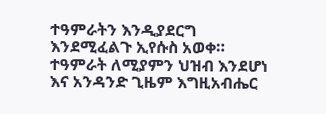ተዓምራትን እንዲያደርግ እንደሚፈልጉ ኢየሱስ አወቀ። ተዓምራት ለሚያምን ህዝብ እንደሆነ እና አንዳንድ ጊዜም እግዚአብሔር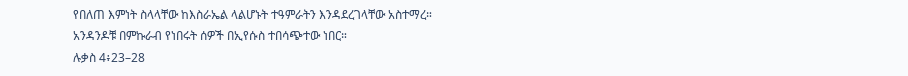የበለጠ እምነት ስላላቸው ከእስራኤል ላልሆኑት ተዓምራትን እንዳደረገላቸው አስተማረ። አንዳንዶቹ በምኩራብ የነበሩት ሰዎች በኢየሱስ ተበሳጭተው ነበር።
ሉቃስ 4፥23–28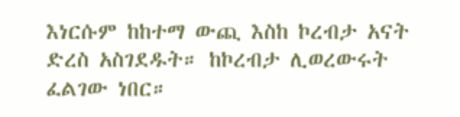እነርሱም ከከተማ ውጪ እስከ ኮረብታ አናት ድረስ አስገደዱት። ከኮረብታ ሊወረውሩት ፈልገው ነበር።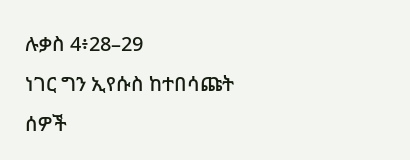ሉቃስ 4፥28–29
ነገር ግን ኢየሱስ ከተበሳጩት ሰዎች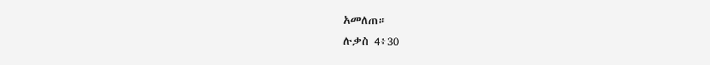አመለጠ።
ሉቃስ 4፥30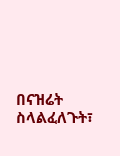በናዝሬት ስላልፈለጉት፣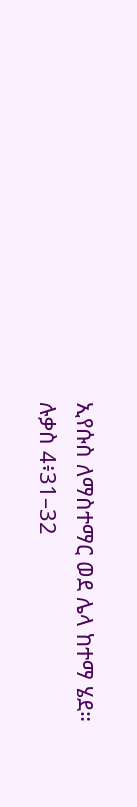ኢየሱስ ለማስተማር ወደ ሌላ ከተማ ሄደ።
ሉቃስ 4፥31–32